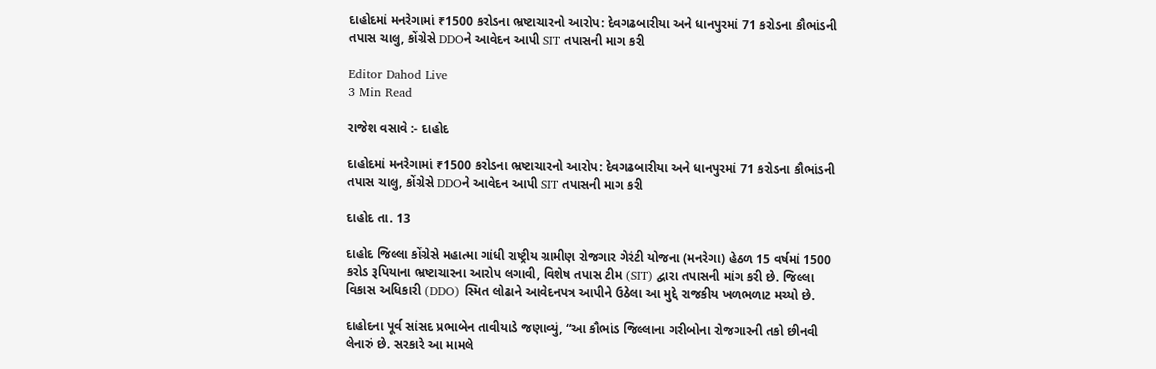દાહોદમાં મનરેગામાં ₹1500 કરોડના ભ્રષ્ટાચારનો આરોપ: દેવગઢબારીયા અને ધાનપુરમાં 71 કરોડના કૌભાંડની તપાસ ચાલુ, કોંગ્રેસે DDOને આવેદન આપી SIT તપાસની માગ કરી

Editor Dahod Live
3 Min Read

રાજેશ વસાવે :- દાહોદ

દાહોદમાં મનરેગામાં ₹1500 કરોડના ભ્રષ્ટાચારનો આરોપ: દેવગઢબારીયા અને ધાનપુરમાં 71 કરોડના કૌભાંડની તપાસ ચાલુ, કોંગ્રેસે DDOને આવેદન આપી SIT તપાસની માગ કરી

દાહોદ તા. 13

દાહોદ જિલ્લા કોંગ્રેસે મહાત્મા ગાંધી રાષ્ટ્રીય ગ્રામીણ રોજગાર ગેરંટી યોજના (મનરેગા) હેઠળ 15 વર્ષમાં 1500 કરોડ રૂપિયાના ભ્રષ્ટાચારના આરોપ લગાવી, વિશેષ તપાસ ટીમ (SIT) દ્વારા તપાસની માંગ કરી છે. જિલ્લા વિકાસ અધિકારી (DDO) સ્મિત લોઢાને આવેદનપત્ર આપીને ઉઠેલા આ મુદ્દે રાજકીય ખળભળાટ મચ્યો છે.

દાહોદના પૂર્વ સાંસદ પ્રભાબેન તાવીયાડે જણાવ્યું, “આ કૌભાંડ જિલ્લાના ગરીબોના રોજગારની તકો છીનવી લેનારું છે. સરકારે આ મામલે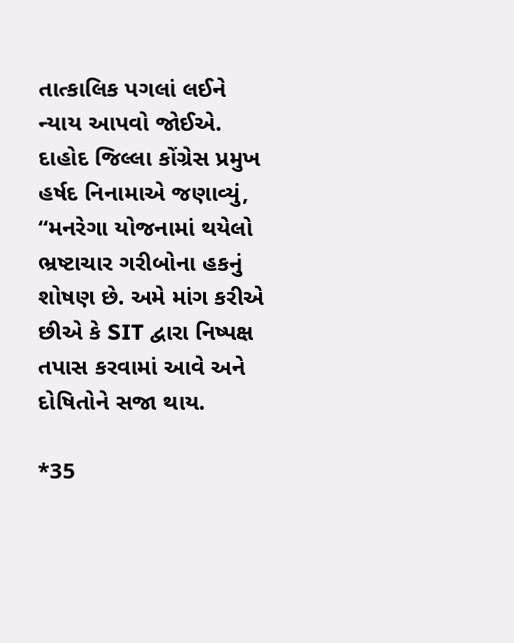તાત્કાલિક પગલાં લઈને ન્યાય આપવો જોઈએ. દાહોદ જિલ્લા કોંગ્રેસ પ્રમુખ હર્ષદ નિનામાએ જણાવ્યું, “મનરેગા યોજનામાં થયેલો ભ્રષ્ટાચાર ગરીબોના હકનું શોષણ છે. અમે માંગ કરીએ છીએ કે SIT દ્વારા નિષ્પક્ષ તપાસ કરવામાં આવે અને દોષિતોને સજા થાય.

*35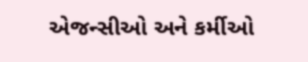એજન્સીઓ અને કર્મીઓ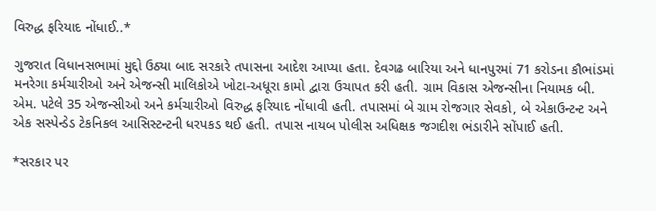વિરુદ્ધ ફરિયાદ નોંધાઈ..*

ગુજરાત વિધાનસભામાં મુદ્દો ઉઠ્યા બાદ સરકારે તપાસના આદેશ આપ્યા હતા. દેવગઢ બારિયા અને ધાનપુરમાં 71 કરોડના કૌભાંડમાં મનરેગા કર્મચારીઓ અને એજન્સી માલિકોએ ખોટા-અધૂરા કામો દ્વારા ઉચાપત કરી હતી. ગ્રામ વિકાસ એજન્સીના નિયામક બી. એમ. પટેલે 35 એજન્સીઓ અને કર્મચારીઓ વિરુદ્ધ ફરિયાદ નોંધાવી હતી. તપાસમાં બે ગ્રામ રોજગાર સેવકો, બે એકાઉન્ટન્ટ અને એક સસ્પેન્ડેડ ટેકનિકલ આસિસ્ટન્ટની ધરપકડ થઈ હતી. તપાસ નાયબ પોલીસ અધિક્ષક જગદીશ ભંડારીને સોંપાઈ હતી.

*સરકાર પર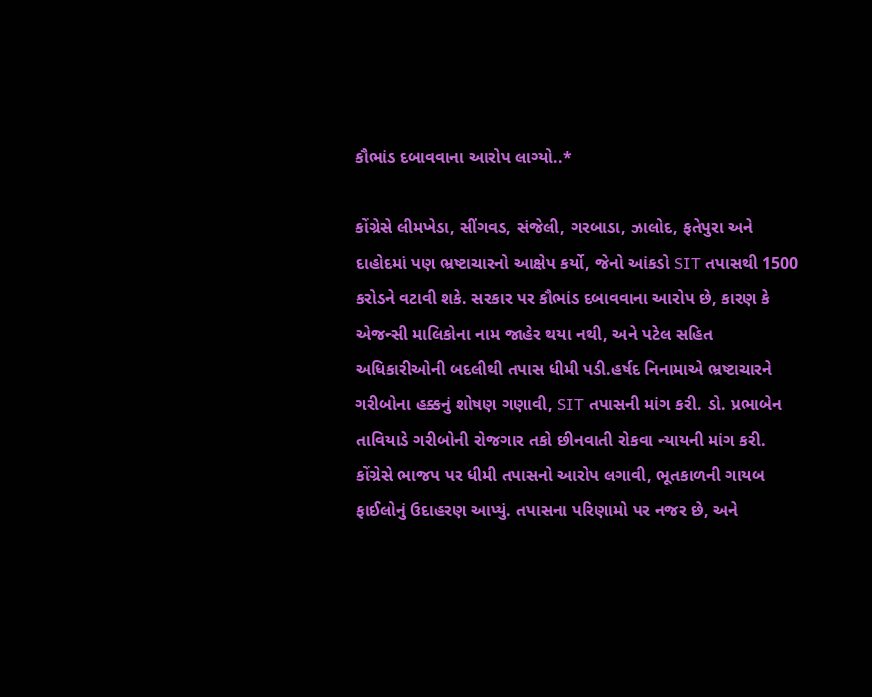કૌભાંડ દબાવવાના આરોપ લાગ્યો..*

કોંગ્રેસે લીમખેડા, સીંગવડ, સંજેલી, ગરબાડા, ઝાલોદ, ફતેપુરા અને દાહોદમાં પણ ભ્રષ્ટાચારનો આક્ષેપ કર્યો, જેનો આંકડો SIT તપાસથી 1500 કરોડને વટાવી શકે. સરકાર પર કૌભાંડ દબાવવાના આરોપ છે, કારણ કે એજન્સી માલિકોના નામ જાહેર થયા નથી, અને પટેલ સહિત અધિકારીઓની બદલીથી તપાસ ધીમી પડી.હર્ષદ નિનામાએ ભ્રષ્ટાચારને ગરીબોના હક્કનું શોષણ ગણાવી, SIT તપાસની માંગ કરી. ડો. પ્રભાબેન તાવિયાડે ગરીબોની રોજગાર તકો છીનવાતી રોકવા ન્યાયની માંગ કરી. કોંગ્રેસે ભાજપ પર ધીમી તપાસનો આરોપ લગાવી, ભૂતકાળની ગાયબ ફાઈલોનું ઉદાહરણ આપ્યું. તપાસના પરિણામો પર નજર છે, અને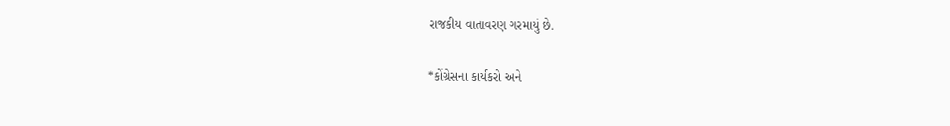રાજકીય વાતાવરણ ગરમાયું છે.

*કોંગ્રેસના કાર્યકરો અને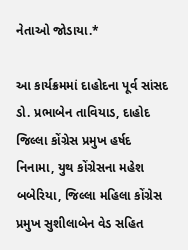નેતાઓ જોડાયા.*

આ કાર્યક્રમમાં દાહોદના પૂર્વ સાંસદ ડો. પ્રભાબેન તાવિયાડ, દાહોદ જિલ્લા કોંગ્રેસ પ્રમુખ હર્ષદ નિનામા, યુથ કોંગ્રેસના મહેશ બબેરિયા, જિલ્લા મહિલા કોંગ્રેસ પ્રમુખ સુશીલાબેન વેડ સહિત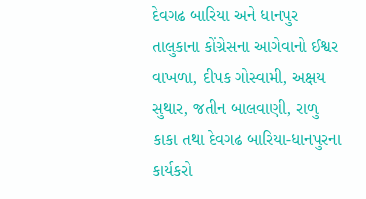દેવગઢ બારિયા અને ધાનપુર તાલુકાના કોંગ્રેસના આગેવાનો ઈશ્વર વાખળા, દીપક ગોસ્વામી, અક્ષય સુથાર, જતીન બાલવાણી, રાળુ કાકા તથા દેવગઢ બારિયા-ધાનપુરના કાર્યકરો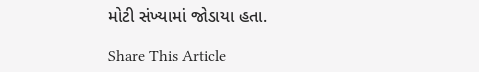મોટી સંખ્યામાં જોડાયા હતા.

Share This Article